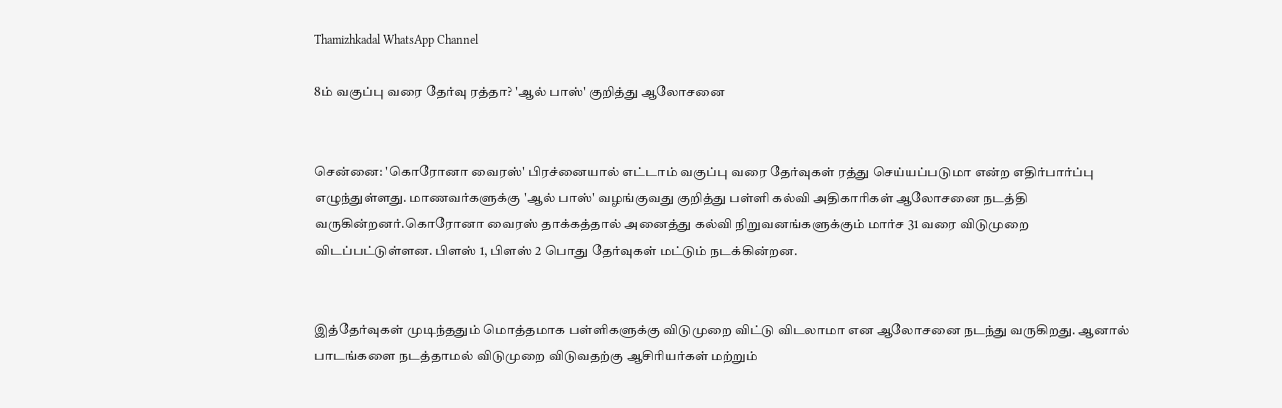Thamizhkadal WhatsApp Channel

8ம் வகுப்பு வரை தேர்வு ரத்தா? 'ஆல் பாஸ்' குறித்து ஆலோசனை


சென்னை: 'கொரோனா வைரஸ்' பிரச்னையால் எட்டாம் வகுப்பு வரை தேர்வுகள் ரத்து செய்யப்படுமா என்ற எதிர்பார்ப்பு எழுந்துள்ளது. மாணவர்களுக்கு 'ஆல் பாஸ்' வழங்குவது குறித்து பள்ளி கல்வி அதிகாரிகள் ஆலோசனை நடத்தி வருகின்றனர்.கொரோனா வைரஸ் தாக்கத்தால் அனைத்து கல்வி நிறுவனங்களுக்கும் மார்ச 31 வரை விடுமுறை விடப்பட்டுள்ளன. பிளஸ் 1, பிளஸ் 2 பொது தேர்வுகள் மட்டும் நடக்கின்றன.


இத்தேர்வுகள் முடிந்ததும் மொத்தமாக பள்ளிகளுக்கு விடுமுறை விட்டு விடலாமா என ஆலோசனை நடந்து வருகிறது. ஆனால் பாடங்களை நடத்தாமல் விடுமுறை விடுவதற்கு ஆசிரியர்கள் மற்றும்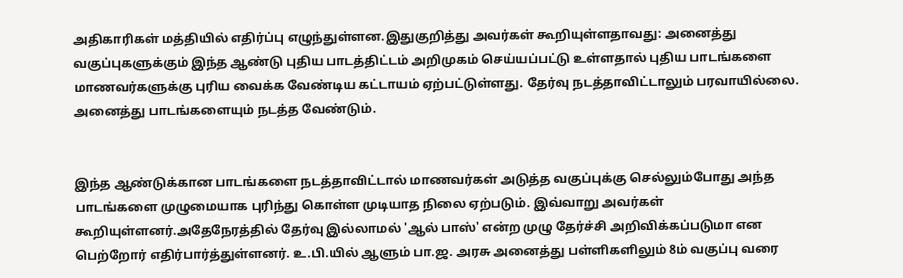அதிகாரிகள் மத்தியில் எதிர்ப்பு எழுந்துள்ளன.இதுகுறித்து அவர்கள் கூறியுள்ளதாவது: அனைத்து வகுப்புகளுக்கும் இந்த ஆண்டு புதிய பாடத்திட்டம் அறிமுகம் செய்யப்பட்டு உள்ளதால் புதிய பாடங்களை மாணவர்களுக்கு புரிய வைக்க வேண்டிய கட்டாயம் ஏற்பட்டுள்ளது. தேர்வு நடத்தாவிட்டாலும் பரவாயில்லை. அனைத்து பாடங்களையும் நடத்த வேண்டும்.


இந்த ஆண்டுக்கான பாடங்களை நடத்தாவிட்டால் மாணவர்கள் அடுத்த வகுப்புக்கு செல்லும்போது அந்த பாடங்களை முழுமையாக புரிந்து கொள்ள முடியாத நிலை ஏற்படும். இவ்வாறு அவர்கள் கூறியுள்ளனர்.அதேநேரத்தில் தேர்வு இல்லாமல் 'ஆல் பாஸ்' என்ற முழு தேர்ச்சி அறிவிக்கப்படுமா என பெற்றோர் எதிர்பார்த்துள்ளனர். உ.பி.யில் ஆளும் பா.ஜ. அரசு அனைத்து பள்ளிகளிலும் 8ம் வகுப்பு வரை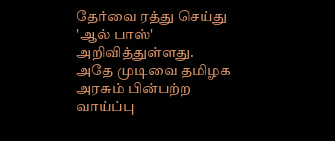தேர்வை ரத்து செய்து 'ஆல் பாஸ்' அறிவித்துள்ளது. அதே முடிவை தமிழக அரசும் பின்பற்ற வாய்ப்பு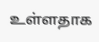உள்ளதாக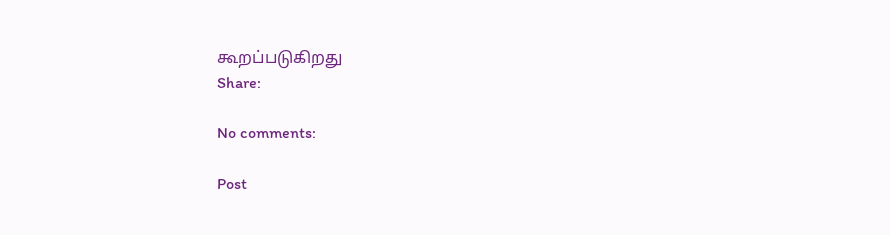கூறப்படுகிறது
Share:

No comments:

Post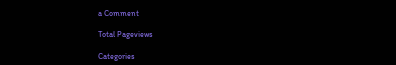a Comment

Total Pageviews

Categories